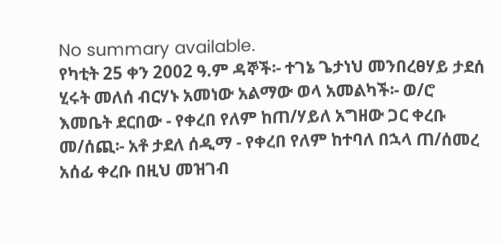No summary available.
የካቲት 25 ቀን 2002 ዓ.ም ዳኞች፡- ተገኔ ጌታነህ መንበረፀሃይ ታደሰ ሂሩት መለሰ ብርሃኑ አመነው አልማው ወላ አመልካች፡- ወ/ሮ እመቤት ደርበው - የቀረበ የለም ከጠ/ሃይለ አግዘው ጋር ቀረቡ መ/ሰጪ፡- አቶ ታደለ ሰዲማ - የቀረበ የለም ከተባለ በኋላ ጠ/ሰመረ አሰፊ ቀረቡ በዚህ መዝገብ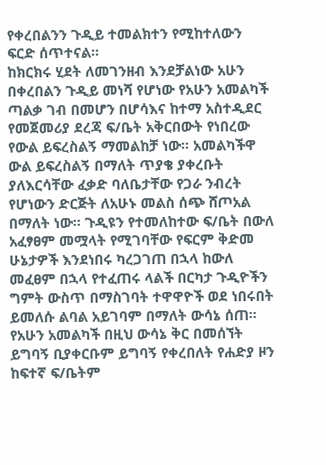የቀረበልንን ጉዲይ ተመልክተን የሚከተለውን ፍርድ ሰጥተናል።
ከክርክሩ ሂደት ለመገንዘብ እንደቻልነው አሁን በቀረበልን ጉዲይ መነሻ የሆነው የአሁን አመልካች ጣልቃ ገብ በመሆን በሆሳእና ከተማ አስተዲደር የመጀመሪያ ደረጃ ፍ/ቤት አቅርበውት የነበረው የውል ይፍረስልኝ ማመልከቻ ነው። አመልካችዋ ውል ይፍረስልኝ በማለት ጥያቄ ያቀረቡት ያለእርሳቸው ፈቃድ ባለቤታቸው የጋራ ንብረት የሆነውን ድርጅት ለአሁኑ መልስ ሰጭ ሸጦአል በማለት ነው። ጉዲዩን የተመለከተው ፍ/ቤት በውለ አፈፃፀም መሟላት የሚገባቸው የፍርም ቅድመ ሁኔታዎች እንደነበሩ ካረጋገጠ በኋላ ከውለ መፈፀም በኋላ የተፈጠሩ ላልች በርካታ ጉዲዮችን ግምት ውስጥ በማስገባት ተዋዋዮች ወደ ነበሩበት ይመለሱ ልባል አይገባም በማለት ውሳኔ ሰጠ። የአሁን አመልካች በዚህ ውሳኔ ቅር በመሰኘት ይግባኝ ቢያቀርቡም ይግባኝ የቀረበለት የሐድያ ዞን ከፍተኛ ፍ/ቤትም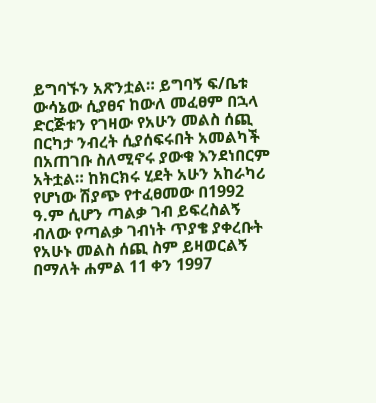ይግባኙን አጽንቷል። ይግባኝ ፍ/ቤቱ ውሳኔው ሲያፀና ከውለ መፈፀም በኋላ ድርጅቱን የገዛው የአሁን መልስ ሰጪ በርካታ ንብረት ሲያሰፍሩበት አመልካች በአጠገቡ ስለሚኖሩ ያውቁ እንደነበርም አትቷል። ከክርክሩ ሂደት አሁን አከራካሪ የሆነው ሽያጭ የተፈፀመው በ1992 ዓ.ም ሲሆን ጣልቃ ገብ ይፍረስልኝ ብለው የጣልቃ ገብነት ጥያቄ ያቀረቡት የአሁኑ መልስ ሰጪ ስም ይዛወርልኝ በማለት ሐምል 11 ቀን 1997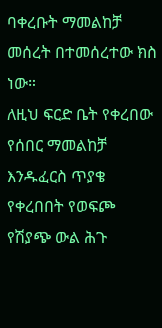ባቀረቡት ማመልከቻ መሰረት በተመሰረተው ክስ ነው።
ለዚህ ፍርድ ቤት የቀረበው የሰበር ማመልከቻ እንዱፈርስ ጥያቄ የቀረበበት የወፍጮ የሽያጭ ውል ሕጉ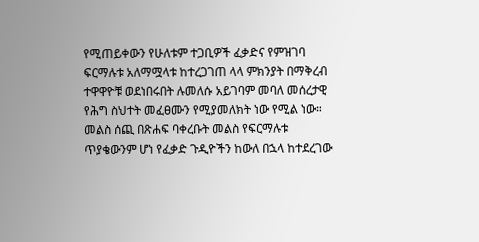የሚጠይቀውን የሁለቱም ተጋቢዎች ፈቃድና የምዝገባ ፍርማሉቱ አለማሟላቱ ከተረጋገጠ ላላ ምክንያት በማቅረብ ተዋዋዮቹ ወደነበሩበት ሉመለሱ አይገባም መባለ መሰረታዊ የሕግ ስህተት መፈፀሙን የሚያመለክት ነው የሚል ነው።
መልስ ሰጪ በጽሐፍ ባቀረቡት መልስ የፍርማሉቱ ጥያቄውንም ሆነ የፈቃድ ጉዲዮችን ከውለ በኋላ ከተደረገው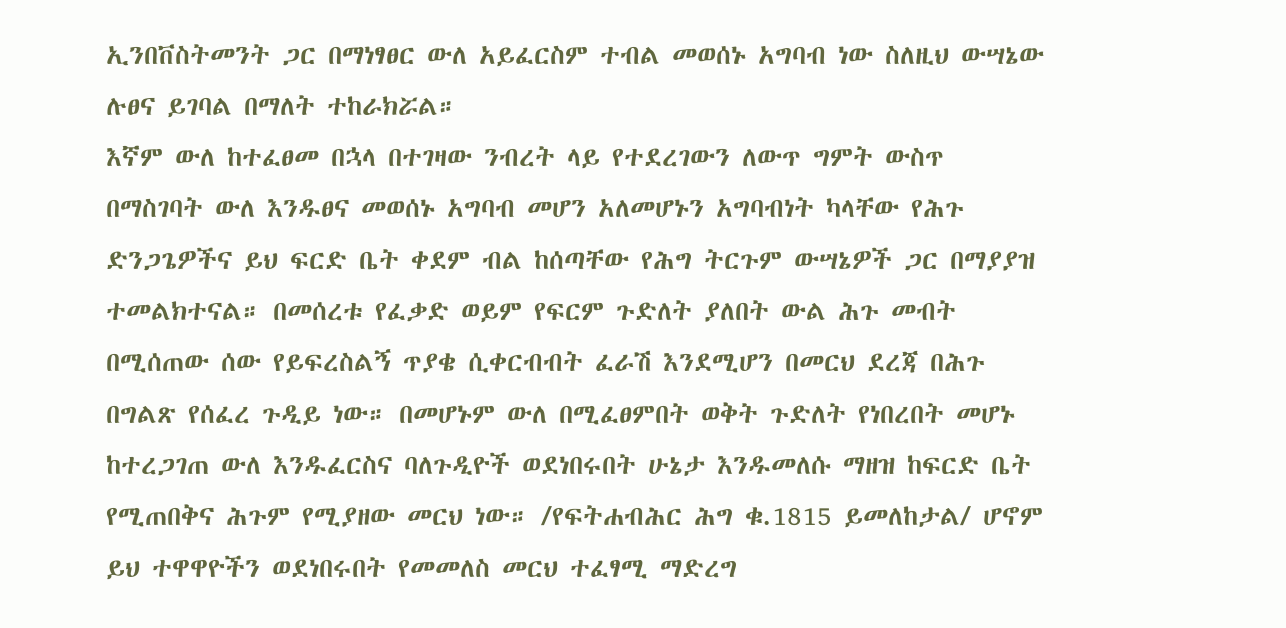ኢንበቨስትመንት ጋር በማነፃፀር ውለ አይፈርስም ተብል መወሰኑ አግባብ ነው ስለዚህ ውሣኔው ሉፀና ይገባል በማለት ተከራክሯል።
እኛም ውለ ከተፈፀመ በኋላ በተገዛው ንብረት ላይ የተደረገውን ለውጥ ግምት ውስጥ በማስገባት ውለ እንዱፀና መወሰኑ አግባብ መሆን አለመሆኑን አግባብነት ካላቸው የሕጉ ድንጋጌዎችና ይህ ፍርድ ቤት ቀደም ብል ከሰጣቸው የሕግ ትርጉም ውሣኔዎች ጋር በማያያዝ ተመልክተናል። በመሰረቱ የፈቃድ ወይም የፍርም ጉድለት ያለበት ውል ሕጉ መብት በሚሰጠው ሰው የይፍረስልኝ ጥያቄ ሲቀርብብት ፈራሽ እንደሚሆን በመርህ ደረጃ በሕጉ በግልጽ የሰፈረ ጉዲይ ነው። በመሆኑም ውለ በሚፈፀምበት ወቅት ጉድለት የነበረበት መሆኑ ከተረጋገጠ ውለ እንዱፈርስና ባለጉዲዮች ወደነበሩበት ሁኔታ እንዱመለሱ ማዘዝ ከፍርድ ቤት የሚጠበቅና ሕጉም የሚያዘው መርህ ነው። /የፍትሐብሕር ሕግ ቁ.1815 ይመለከታል/ ሆኖም ይህ ተዋዋዮችን ወደነበሩበት የመመለስ መርህ ተፈፃሚ ማድረግ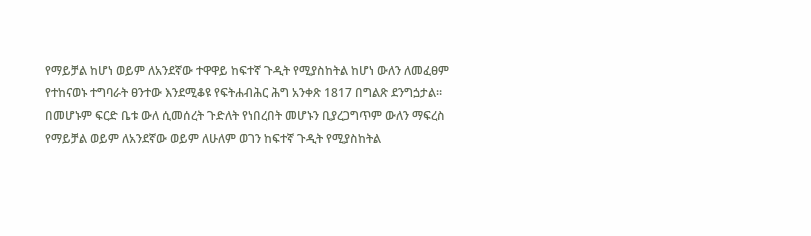የማይቻል ከሆነ ወይም ለአንደኛው ተዋዋይ ከፍተኛ ጉዲት የሚያስከትል ከሆነ ውለን ለመፈፀም የተከናወኑ ተግባራት ፀንተው እንደሚቆዩ የፍትሐብሕር ሕግ አንቀጽ 1817 በግልጽ ደንግጏታል። በመሆኑም ፍርድ ቤቱ ውለ ሲመሰረት ጉድለት የነበረበት መሆኑን ቢያረጋግጥም ውለን ማፍረስ የማይቻል ወይም ለአንደኛው ወይም ለሁለም ወገን ከፍተኛ ጉዲት የሚያስከትል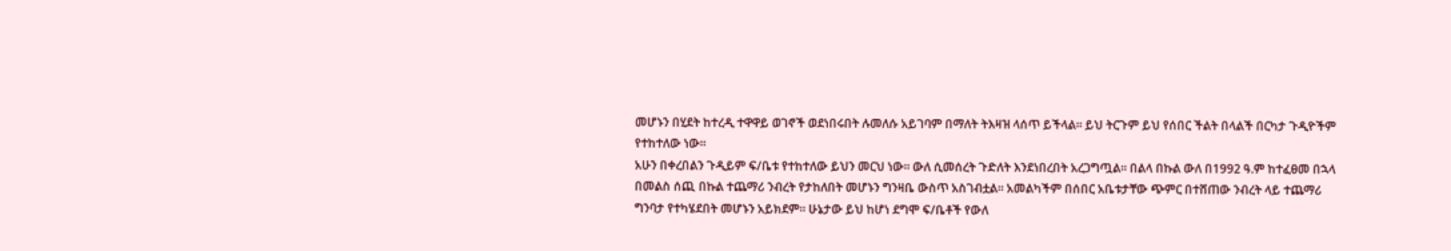መሆኑን በሂደት ከተረዲ ተዋዋይ ወገኖች ወደነበሩበት ሉመለሱ አይገባም በማለት ትእዛዝ ላሰጥ ይችላል። ይህ ትርጉም ይህ የሰበር ችልት በላልች በርካታ ጉዲዮችም የተከተለው ነው።
አሁን በቀረበልን ጉዲይም ፍ/ቤቱ የተከተለው ይህን መርህ ነው። ውለ ሲመሰረት ጉድለት እንደነበረበት አረጋግጧል። በልላ በኩል ውለ በ1992 ዓ.ም ከተፈፀመ በኋላ በመልስ ሰጪ በኩል ተጨማሪ ንብረት የታከለበት መሆኑን ግንዛቤ ውስጥ አስገብቷል። አመልካችም በሰበር አቤቱታቸው ጭምር በተሸጠው ንብረት ላይ ተጨማሪ ግንባታ የተካሄደበት መሆኑን አይክደም። ሁኔታው ይህ ከሆነ ደግሞ ፍ/ቤቶች የውለ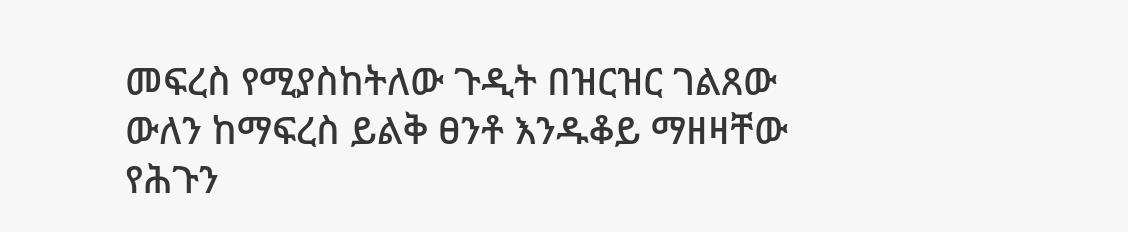መፍረስ የሚያስከትለው ጉዲት በዝርዝር ገልጸው ውለን ከማፍረስ ይልቅ ፀንቶ እንዱቆይ ማዘዛቸው የሕጉን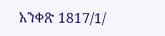አንቀጽ 1817/1/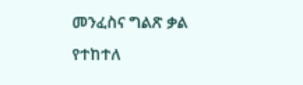መንፈስና ግልጽ ቃል የተከተለ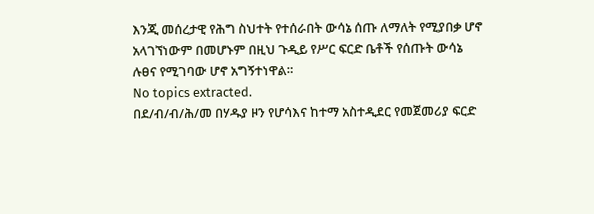እንጂ መሰረታዊ የሕግ ስህተት የተሰራበት ውሳኔ ሰጡ ለማለት የሚያበቃ ሆኖ አላገኘነውም በመሆኑም በዚህ ጉዲይ የሥር ፍርድ ቤቶች የሰጡት ውሳኔ ሉፀና የሚገባው ሆኖ አግኝተነዋል።
No topics extracted.
በደ/ብ/ብ/ሕ/መ በሃዱያ ዞን የሆሳእና ከተማ አስተዲደር የመጀመሪያ ፍርድ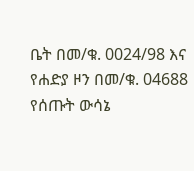ቤት በመ/ቁ. 0024/98 እና የሐድያ ዞን በመ/ቁ. 04688 የሰጡት ውሳኔ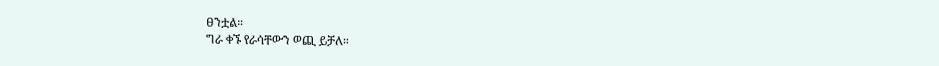ፀንቷል።
ግራ ቀኙ የራሳቸውን ወጪ ይቻለ።